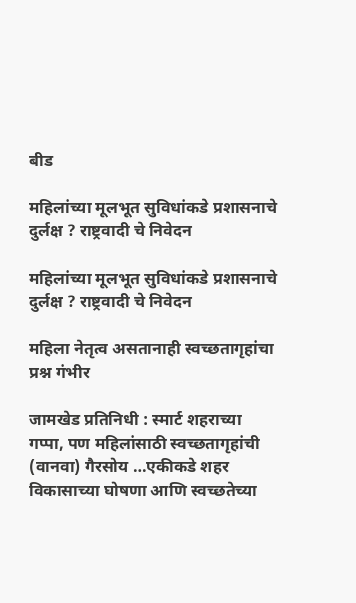बीड

महिलांच्या मूलभूत सुविधांकडे प्रशासनाचे दुर्लक्ष ? राष्ट्रवादी चे निवेदन

महिलांच्या मूलभूत सुविधांकडे प्रशासनाचे दुर्लक्ष ? राष्ट्रवादी चे निवेदन

महिला नेतृत्व असतानाही स्वच्छतागृहांचा प्रश्न गंभीर

जामखेड प्रतिनिधी : स्मार्ट शहराच्या गप्पा, पण महिलांसाठी स्वच्छतागृहांची (वानवा) गैरसोय …एकीकडे शहर विकासाच्या घोषणा आणि स्वच्छतेच्या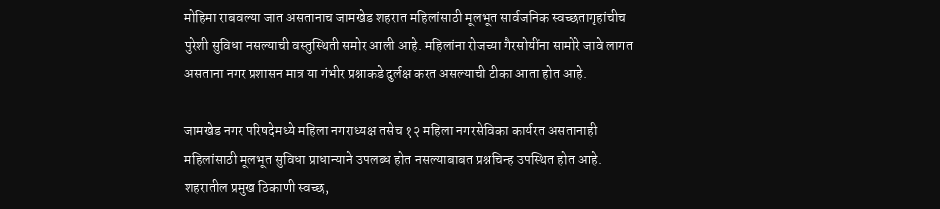मोहिमा राबवल्या जात असतानाच जामखेड शहरात महिलांसाठी मूलभूत सार्वजनिक स्वच्छतागृहांचीच पुरेशी सुविधा नसल्याची वस्तुस्थिती समोर आली आहे. महिलांना रोजच्या गैरसोयींना सामोरे जावे लागत असताना नगर प्रशासन मात्र या गंभीर प्रश्नाकडे दुर्लक्ष करत असल्याची टीका आता होत आहे.

जामखेड नगर परिषदेमध्ये महिला नगराध्यक्ष तसेच १२ महिला नगरसेविका कार्यरत असतानाही महिलांसाठी मूलभूत सुविधा प्राधान्याने उपलब्ध होत नसल्याबाबत प्रश्नचिन्ह उपस्थित होत आहे. शहरातील प्रमुख ठिकाणी स्वच्छ,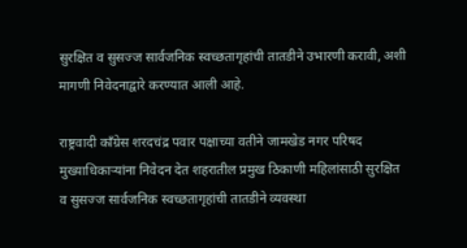सुरक्षित व सुसज्ज सार्वजनिक स्वच्छतागृहांची तातडीने उभारणी करावी, अशी मागणी निवेदनाद्वारे करण्यात आली आहे.

राष्ट्रवादी काँग्रेस शरदचंद्र पवार पक्षाच्या वतीने जामखेड नगर परिषद मुख्याधिकाऱ्यांना निवेदन देत शहरातील प्रमुख ठिकाणी महिलांसाठी सुरक्षित व सुसज्ज सार्वजनिक स्वच्छतागृहांची तातडीने व्यवस्था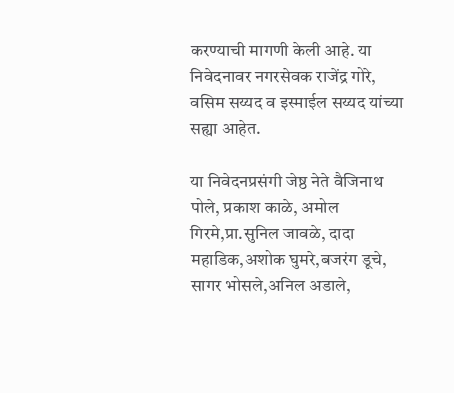करण्याची मागणी केली आहे. या निवेदनावर नगरसेवक राजेंद्र गोरे, वसिम सय्यद व इस्माईल सय्यद यांच्या सह्या आहेत.

या निवेदनप्रसंगी जेष्ठ नेते वैजिनाथ पोले, प्रकाश काळे, अमोल गिरमे,प्रा.सुनिल जावळे, दादा महाडिक,अशोक घुमरे,बजरंग डूचे, सागर भोसले,अनिल अडाले,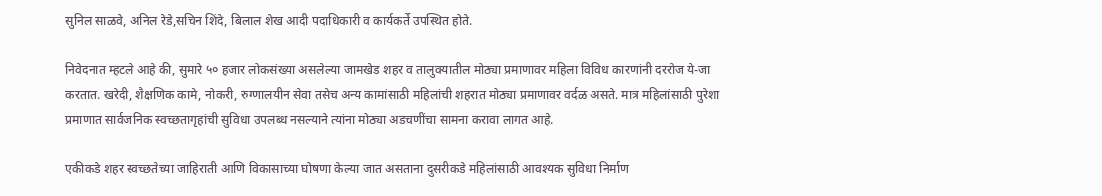सुनिल साळवे, अनिल रेडे,सचिन शिंदे, बिलाल शेख आदी पदाधिकारी व कार्यकर्ते उपस्थित होते.

निवेदनात म्हटले आहे की, सुमारे ५० हजार लोकसंख्या असलेल्या जामखेड शहर व तालुक्यातील मोठ्या प्रमाणावर महिला विविध कारणांनी दररोज ये-जा करतात. खरेदी, शैक्षणिक कामे, नोकरी, रुग्णालयीन सेवा तसेच अन्य कामांसाठी महिलांची शहरात मोठ्या प्रमाणावर वर्दळ असते. मात्र महिलांसाठी पुरेशा प्रमाणात सार्वजनिक स्वच्छतागृहांची सुविधा उपलब्ध नसल्याने त्यांना मोठ्या अडचणींचा सामना करावा लागत आहे.

एकीकडे शहर स्वच्छतेच्या जाहिराती आणि विकासाच्या घोषणा केल्या जात असताना दुसरीकडे महिलांसाठी आवश्यक सुविधा निर्माण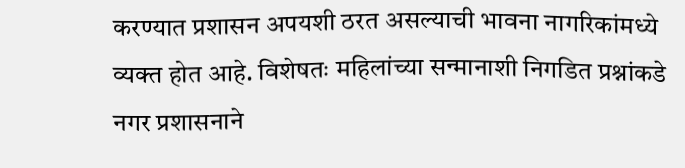करण्यात प्रशासन अपयशी ठरत असल्याची भावना नागरिकांमध्ये व्यक्त होत आहे. विशेषतः महिलांच्या सन्मानाशी निगडित प्रश्नांकडे नगर प्रशासनाने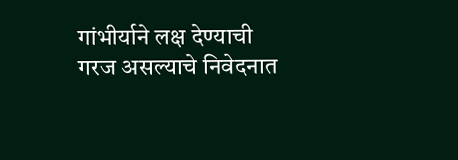गांभीर्याने लक्ष देण्याची गरज असल्याचे निवेदनात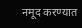नमूद करण्यात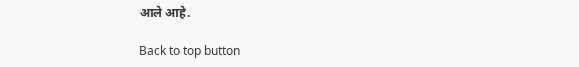आले आहे.

Back to top button